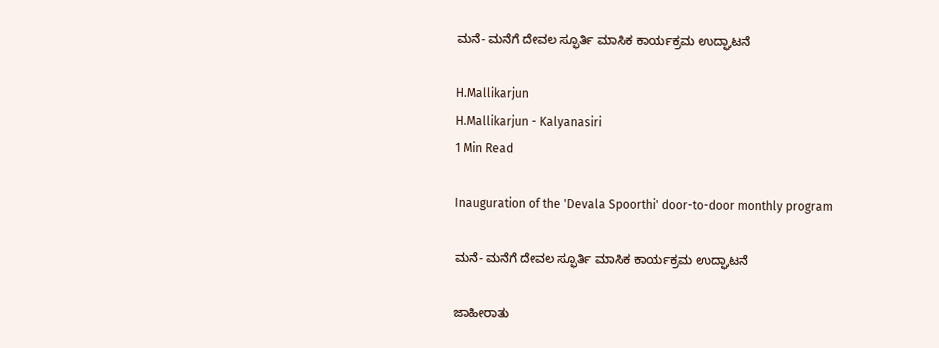ಮನೆ- ಮನೆಗೆ ದೇವಲ ಸ್ಫೂರ್ತಿ ಮಾಸಿಕ ಕಾರ್ಯಕ್ರಮ ಉದ್ಘಾಟನೆ

H.Mallikarjun
H.Mallikarjun - Kalyanasiri
1 Min Read

Inauguration of the 'Devala Spoorthi' door-to-door monthly program

ಮನೆ- ಮನೆಗೆ ದೇವಲ ಸ್ಫೂರ್ತಿ ಮಾಸಿಕ ಕಾರ್ಯಕ್ರಮ ಉದ್ಘಾಟನೆ

ಜಾಹೀರಾತು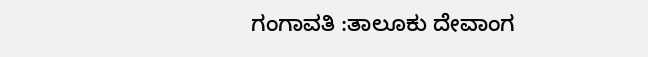ಗಂಗಾವತಿ :ತಾಲೂಕು ದೇವಾಂಗ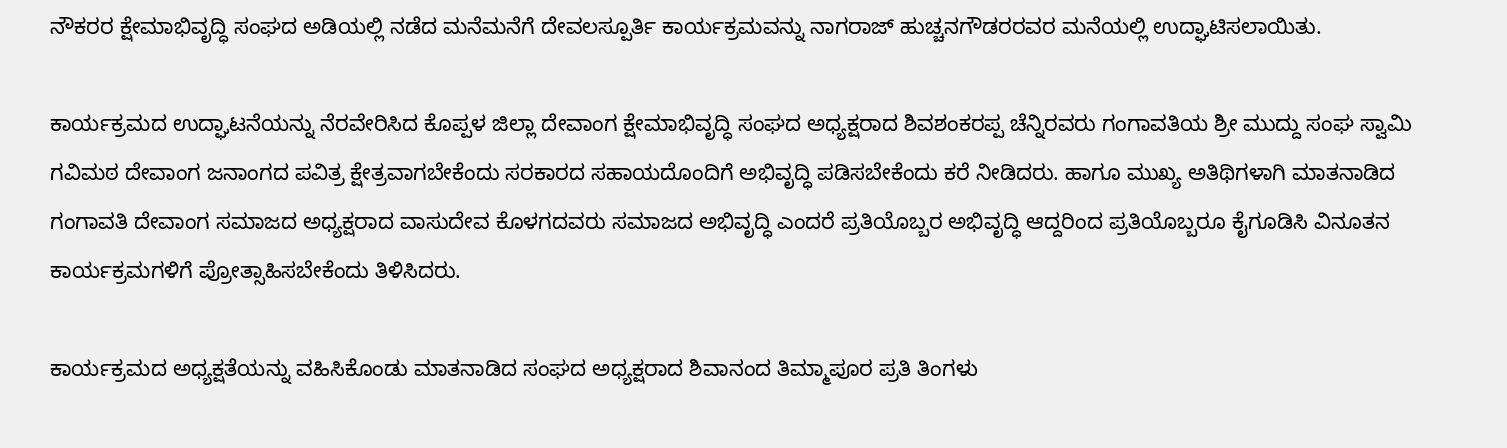ನೌಕರರ ಕ್ಷೇಮಾಭಿವೃದ್ಧಿ ಸಂಘದ ಅಡಿಯಲ್ಲಿ ನಡೆದ ಮನೆಮನೆಗೆ ದೇವಲಸ್ಪೂರ್ತಿ ಕಾರ್ಯಕ್ರಮವನ್ನು ನಾಗರಾಜ್ ಹುಚ್ಚನಗೌಡರರವರ ಮನೆಯಲ್ಲಿ ಉದ್ಘಾಟಿಸಲಾಯಿತು.

ಕಾರ್ಯಕ್ರಮದ ಉದ್ಘಾಟನೆಯನ್ನು ನೆರವೇರಿಸಿದ ಕೊಪ್ಪಳ ಜಿಲ್ಲಾ ದೇವಾಂಗ ಕ್ಷೇಮಾಭಿವೃದ್ಧಿ ಸಂಘದ ಅಧ್ಯಕ್ಷರಾದ ಶಿವಶಂಕರಪ್ಪ ಚೆನ್ನಿರವರು ಗಂಗಾವತಿಯ ಶ್ರೀ ಮುದ್ದು ಸಂಘ ಸ್ವಾಮಿ ಗವಿಮಠ ದೇವಾಂಗ ಜನಾಂಗದ ಪವಿತ್ರ ಕ್ಷೇತ್ರವಾಗಬೇಕೆಂದು ಸರಕಾರದ ಸಹಾಯದೊಂದಿಗೆ ಅಭಿವೃದ್ಧಿ ಪಡಿಸಬೇಕೆಂದು ಕರೆ ನೀಡಿದರು. ಹಾಗೂ ಮುಖ್ಯ ಅತಿಥಿಗಳಾಗಿ ಮಾತನಾಡಿದ ಗಂಗಾವತಿ ದೇವಾಂಗ ಸಮಾಜದ ಅಧ್ಯಕ್ಷರಾದ ವಾಸುದೇವ ಕೊಳಗದವರು ಸಮಾಜದ ಅಭಿವೃದ್ಧಿ ಎಂದರೆ ಪ್ರತಿಯೊಬ್ಬರ ಅಭಿವೃದ್ಧಿ ಆದ್ದರಿಂದ ಪ್ರತಿಯೊಬ್ಬರೂ ಕೈಗೂಡಿಸಿ ವಿನೂತನ ಕಾರ್ಯಕ್ರಮಗಳಿಗೆ ಪ್ರೋತ್ಸಾಹಿಸಬೇಕೆಂದು ತಿಳಿಸಿದರು.

ಕಾರ್ಯಕ್ರಮದ ಅಧ್ಯಕ್ಷತೆಯನ್ನು ವಹಿಸಿಕೊಂಡು ಮಾತನಾಡಿದ ಸಂಘದ ಅಧ್ಯಕ್ಷರಾದ ಶಿವಾನಂದ ತಿಮ್ಮಾಪೂರ ಪ್ರತಿ ತಿಂಗಳು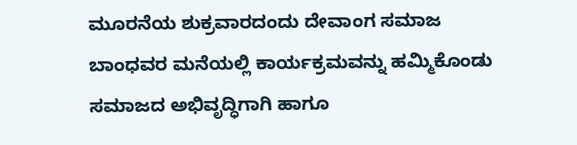ಮೂರನೆಯ ಶುಕ್ರವಾರದಂದು ದೇವಾಂಗ ಸಮಾಜ ಬಾಂಧವರ ಮನೆಯಲ್ಲಿ ಕಾರ್ಯಕ್ರಮವನ್ನು ಹಮ್ಮಿಕೊಂಡು ಸಮಾಜದ ಅಭಿವೃದ್ಧಿಗಾಗಿ ಹಾಗೂ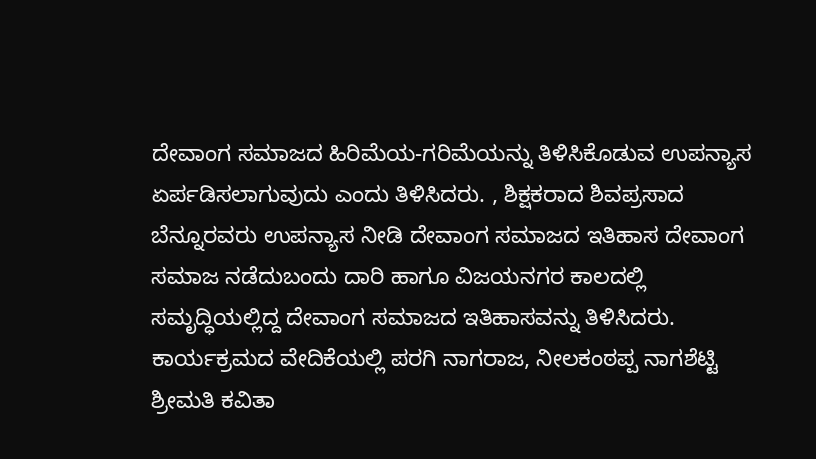ದೇವಾಂಗ ಸಮಾಜದ ಹಿರಿಮೆಯ-ಗರಿಮೆಯನ್ನು ತಿಳಿಸಿಕೊಡುವ ಉಪನ್ಯಾಸ ಏರ್ಪಡಿಸಲಾಗುವುದು ಎಂದು ತಿಳಿಸಿದರು. , ಶಿಕ್ಷಕರಾದ ಶಿವಪ್ರಸಾದ ಬೆನ್ನೂರವರು ಉಪನ್ಯಾಸ ನೀಡಿ ದೇವಾಂಗ ಸಮಾಜದ ಇತಿಹಾಸ ದೇವಾಂಗ ಸಮಾಜ ನಡೆದುಬಂದು ದಾರಿ ಹಾಗೂ ವಿಜಯನಗರ ಕಾಲದಲ್ಲಿ ಸಮೃದ್ಧಿಯಲ್ಲಿದ್ದ ದೇವಾಂಗ ಸಮಾಜದ ಇತಿಹಾಸವನ್ನು ತಿಳಿಸಿದರು. ಕಾರ್ಯಕ್ರಮದ ವೇದಿಕೆಯಲ್ಲಿ ಪರಗಿ ನಾಗರಾಜ, ನೀಲಕಂಠಪ್ಪ ನಾಗಶೆಟ್ಟಿ ಶ್ರೀಮತಿ ಕವಿತಾ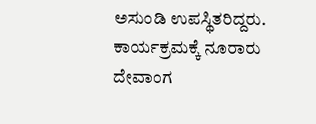ಅಸುಂಡಿ ಉಪಸ್ಥಿತರಿದ್ದರು.
ಕಾರ್ಯಕ್ರಮಕ್ಕೆ ನೂರಾರು ದೇವಾಂಗ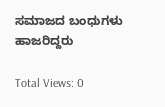ಸಮಾಜದ ಬಂಧುಗಳು ಹಾಜರಿದ್ದರು

Total Views: 0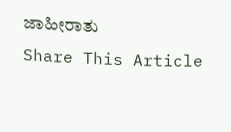ಜಾಹೀರಾತು
Share This Article